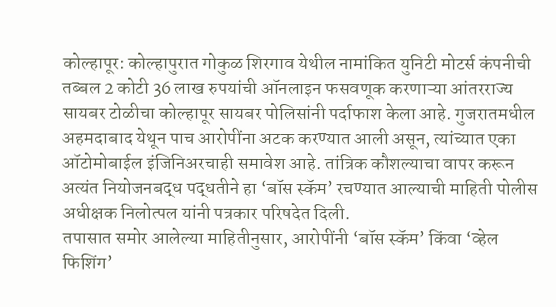कोल्हापूर: कोल्हापुरात गोकुळ शिरगाव येथील नामांकित युनिटी मोटर्स कंपनीची तब्बल 2 कोटी 36 लाख रुपयांची ऑनलाइन फसवणूक करणाऱ्या आंतरराज्य सायबर टोळीचा कोल्हापूर सायबर पोलिसांनी पर्दाफाश केला आहे. गुजरातमधील अहमदाबाद येथून पाच आरोपींना अटक करण्यात आली असून, त्यांच्यात एका ऑटोमोबाईल इंजिनिअरचाही समावेश आहे. तांत्रिक कौशल्याचा वापर करून अत्यंत नियोजनबद्ध पद्धतीने हा ‘बॉस स्कॅम’ रचण्यात आल्याची माहिती पोलीस अधीक्षक निलोत्पल यांनी पत्रकार परिषदेत दिली.
तपासात समोर आलेल्या माहितीनुसार, आरोपींनी ‘बॉस स्कॅम’ किंवा ‘व्हेल फिशिंग’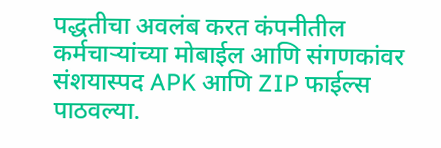पद्धतीचा अवलंब करत कंपनीतील कर्मचाऱ्यांच्या मोबाईल आणि संगणकांवर संशयास्पद APK आणि ZIP फाईल्स पाठवल्या.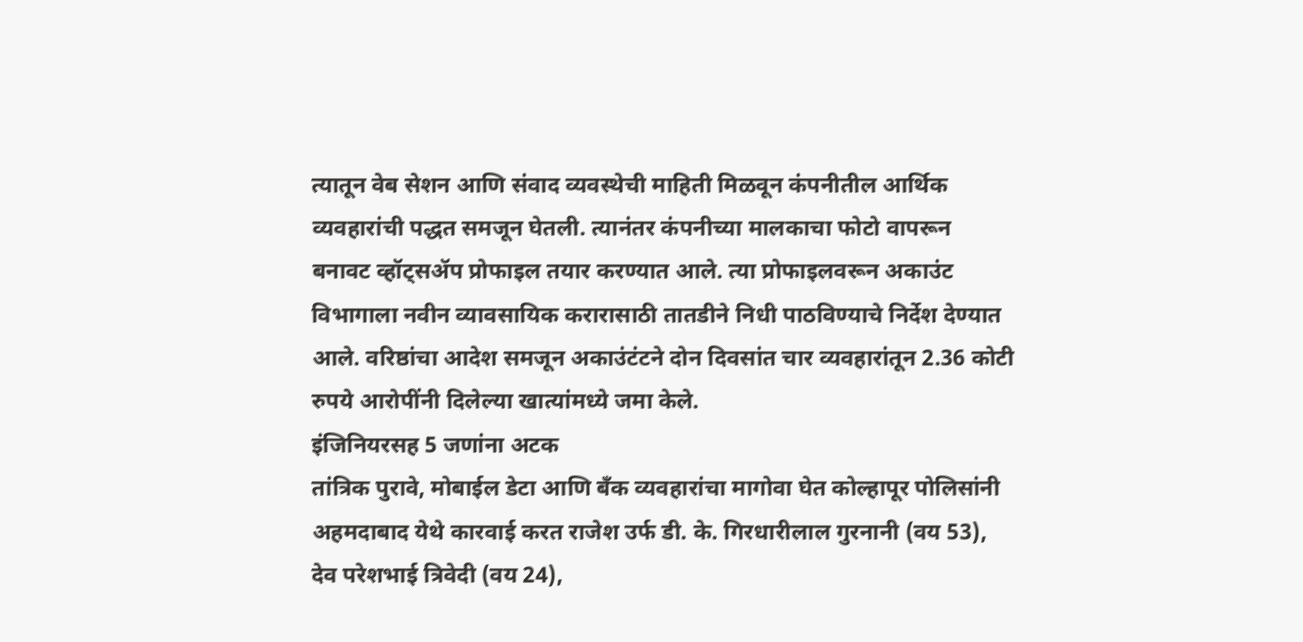त्यातून वेब सेशन आणि संवाद व्यवस्थेची माहिती मिळवून कंपनीतील आर्थिक व्यवहारांची पद्धत समजून घेतली. त्यानंतर कंपनीच्या मालकाचा फोटो वापरून बनावट व्हॉट्सॲप प्रोफाइल तयार करण्यात आले. त्या प्रोफाइलवरून अकाउंट विभागाला नवीन व्यावसायिक करारासाठी तातडीने निधी पाठविण्याचे निर्देश देण्यात आले. वरिष्ठांचा आदेश समजून अकाउंटंटने दोन दिवसांत चार व्यवहारांतून 2.36 कोटी रुपये आरोपींनी दिलेल्या खात्यांमध्ये जमा केले.
इंजिनियरसह 5 जणांना अटक
तांत्रिक पुरावे, मोबाईल डेटा आणि बँक व्यवहारांचा मागोवा घेत कोल्हापूर पोलिसांनी अहमदाबाद येथे कारवाई करत राजेश उर्फ डी. के. गिरधारीलाल गुरनानी (वय 53), देव परेशभाई त्रिवेदी (वय 24),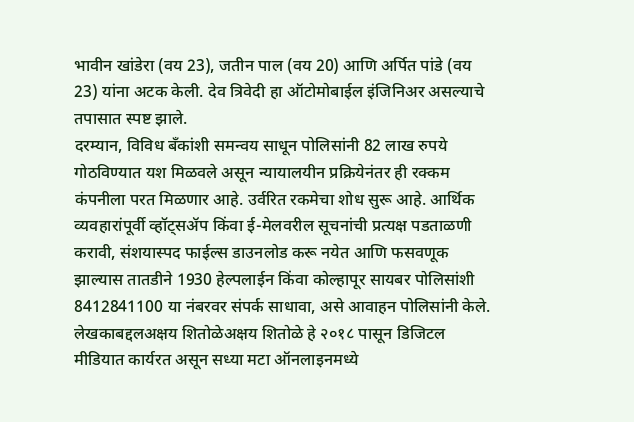भावीन खांडेरा (वय 23), जतीन पाल (वय 20) आणि अर्पित पांडे (वय 23) यांना अटक केली. देव त्रिवेदी हा ऑटोमोबाईल इंजिनिअर असल्याचे तपासात स्पष्ट झाले.
दरम्यान, विविध बँकांशी समन्वय साधून पोलिसांनी 82 लाख रुपये गोठविण्यात यश मिळवले असून न्यायालयीन प्रक्रियेनंतर ही रक्कम कंपनीला परत मिळणार आहे. उर्वरित रकमेचा शोध सुरू आहे. आर्थिक व्यवहारांपूर्वी व्हॉट्सॲप किंवा ई-मेलवरील सूचनांची प्रत्यक्ष पडताळणी करावी, संशयास्पद फाईल्स डाउनलोड करू नयेत आणि फसवणूक झाल्यास तातडीने 1930 हेल्पलाईन किंवा कोल्हापूर सायबर पोलिसांशी 8412841100 या नंबरवर संपर्क साधावा, असे आवाहन पोलिसांनी केले.
लेखकाबद्दलअक्षय शितोळेअक्षय शितोळे हे २०१८ पासून डिजिटल मीडियात कार्यरत असून सध्या मटा ऑनलाइनमध्ये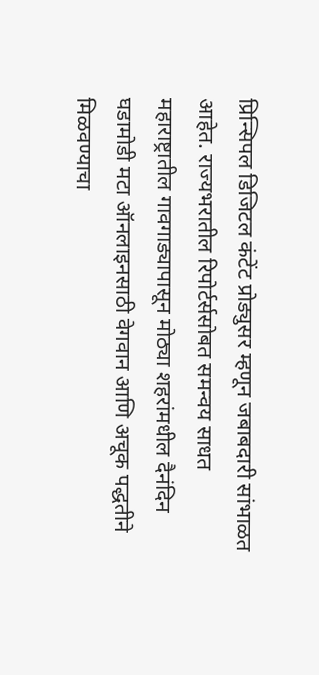प्रिन्सिपल डिजिटल कंटेंट प्रोड्युसर म्हणून जबाबदारी सांभाळत आहेत. राज्यभरातील रिपोर्टर्ससोबत समन्वय साधत महाराष्ट्रातील गावगाड्यापासून मोठ्या शहरांमधील दैनंदिन घडामोडी मटा ऑनलाइनसाठी वेगवान आणि अचूक पद्धतीने मिळवण्याचा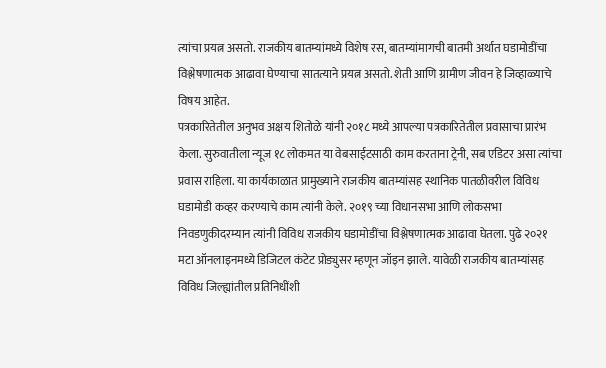त्यांचा प्रयत्न असतो. राजकीय बातम्यांमध्ये विशेष रस, बातम्यांमागची बातमी अर्थात घडामोडींचा विश्लेषणात्मक आढावा घेण्याचा सातत्याने प्रयत्न असतो. शेती आणि ग्रामीण जीवन हे जिव्हाळ्याचे विषय आहेत.
पत्रकारितेतील अनुभव अक्षय शितोळे यांनी २०१८ मध्ये आपल्या पत्रकारितेतील प्रवासाचा प्रारंभ केला. सुरुवातीला न्यूज १८ लोकमत या वेबसाईटसाठी काम करताना ट्रेनी, सब एडिटर असा त्यांचा प्रवास राहिला. या कार्यकाळात प्रामुख्याने राजकीय बातम्यांसह स्थानिक पातळीवरील विविध घडामोडी कव्हर करण्याचे काम त्यांनी केले. २०१९ च्या विधानसभा आणि लोकसभा निवडणुकीदरम्यान त्यांनी विविध राजकीय घडामोडींचा विश्लेषणात्मक आढावा घेतला. पुढे २०२१ मटा ऑनलाइनमध्ये डिजिटल कंटेट प्रोड्युसर म्हणून जॉइन झाले. यावेळी राजकीय बातम्यांसह विविध जिल्ह्यांतील प्रतिनिधींशी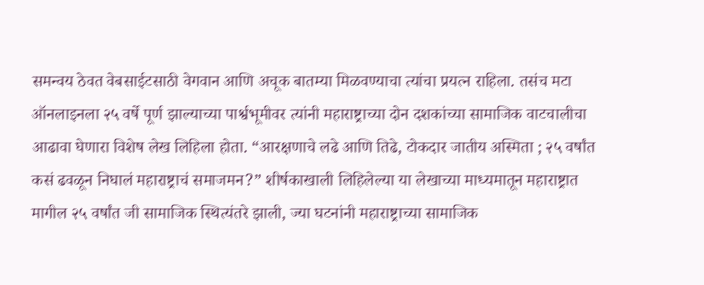समन्वय ठेवत वेबसाईटसाठी वेगवान आणि अचूक बातम्या मिळवण्याचा त्यांचा प्रयत्न राहिला. तसंच मटा ऑनलाइनला २५ वर्षे पूर्ण झाल्याच्या पार्श्वभूमीवर त्यांनी महाराष्ट्राच्या दोन दशकांच्या सामाजिक वाटचालीचा आढावा घेणारा विशेष लेख लिहिला होता. “आरक्षणाचे लढे आणि तिढे, टोकदार जातीय अस्मिता ; २५ वर्षांत कसं ढवळून निघालं महाराष्ट्राचं समाजमन?” शीर्षकाखाली लिहिलेल्या या लेखाच्या माध्यमातून महाराष्ट्रात मागील २५ वर्षांत जी सामाजिक स्थित्यंतरे झाली, ज्या घटनांनी महाराष्ट्राच्या सामाजिक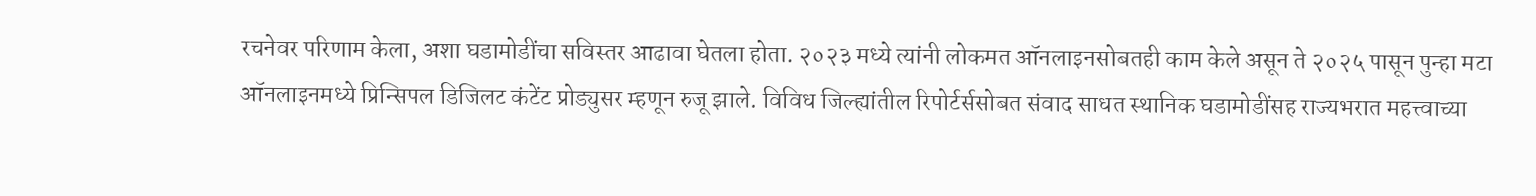रचनेवर परिणाम केला, अशा घडामोडींचा सविस्तर आढावा घेतला होता. २०२३ मध्ये त्यांनी लोकमत ऑनलाइनसोबतही काम केले असून ते २०२५ पासून पुन्हा मटा ऑनलाइनमध्ये प्रिन्सिपल डिजिलट कंटेंट प्रोड्युसर म्हणून रुजू झाले. विविध जिल्ह्यांतील रिपोर्टर्ससोबत संवाद साधत स्थानिक घडामोडींसह राज्यभरात महत्त्वाच्या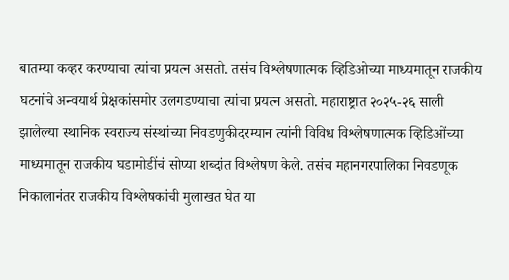बातम्या कव्हर करण्याचा त्यांचा प्रयत्न असतो. तसंच विश्लेषणात्मक व्हिडिओच्या माध्यमातून राजकीय घटनांचे अन्वयार्थ प्रेक्षकांसमोर उलगडण्याचा त्यांचा प्रयत्न असतो. महाराष्ट्रात २०२५-२६ साली झालेल्या स्थानिक स्वराज्य संस्थांच्या निवडणुकीदरम्यान त्यांनी विविध विश्लेषणात्मक व्हिडिओंच्या माध्यमातून राजकीय घडामोडींचं सोप्या शब्दांत विश्लेषण केले. तसंच महानगरपालिका निवडणूक निकालानंतर राजकीय विश्लेषकांची मुलाखत घेत या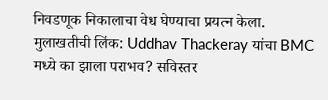निवडणूक निकालाचा वेध घेण्याचा प्रयत्न केला.
मुलाखतीची लिंक: Uddhav Thackeray यांचा BMC मध्ये का झाला पराभव? सविस्तर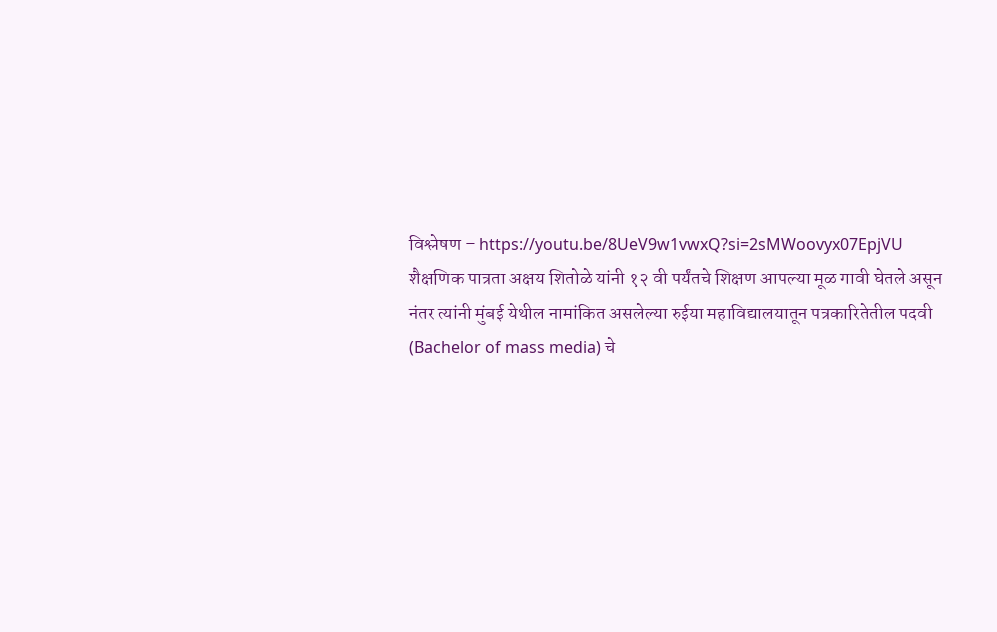विश्लेषण – https://youtu.be/8UeV9w1vwxQ?si=2sMWoovyx07EpjVU
शैक्षणिक पात्रता अक्षय शितोळे यांनी १२ वी पर्यंतचे शिक्षण आपल्या मूळ गावी घेतले असून नंतर त्यांनी मुंबई येथील नामांकित असलेल्या रुईया महाविद्यालयातून पत्रकारितेतील पदवी (Bachelor of mass media) चे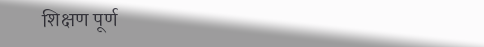शिक्षण पूर्ण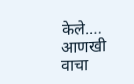केले.… आणखी वाचा